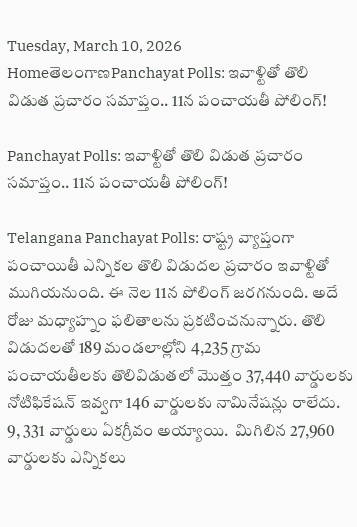Tuesday, March 10, 2026
HomeతెలంగాణPanchayat Polls: ఇవాళ్టితో తొలి విడుత ప్రచారం సమాప్తం.. 11న పంచాయతీ పోలింగ్!

Panchayat Polls: ఇవాళ్టితో తొలి విడుత ప్రచారం సమాప్తం.. 11న పంచాయతీ పోలింగ్!

Telangana Panchayat Polls: రాష్ట్ర వ్యాప్తంగా పంచాయితీ ఎన్నికల తొలి విడుదల ప్రచారం ఇవాళ్టితో ముగియనుంది. ఈ నెల 11న పోలింగ్ జరగనుంది. అదే రోజు మధ్యాహ్నం ఫలితాలను ప్రకటించనున్నారు. తొలి విడుదలతో 189 మండలాల్లోని 4,235 గ్రామ పంచాయతీలకు తొలివిడుతలో మొత్తం 37,440 వార్డులకు నోటిఫికేషన్ ఇవ్వగా 146 వార్డులకు నామినేషన్లు రాలేదు. 9, 331 వార్డులు ఏకగ్రీవం అయ్యాయి.  మిగిలిన 27,960 వార్డులకు ఎన్నికలు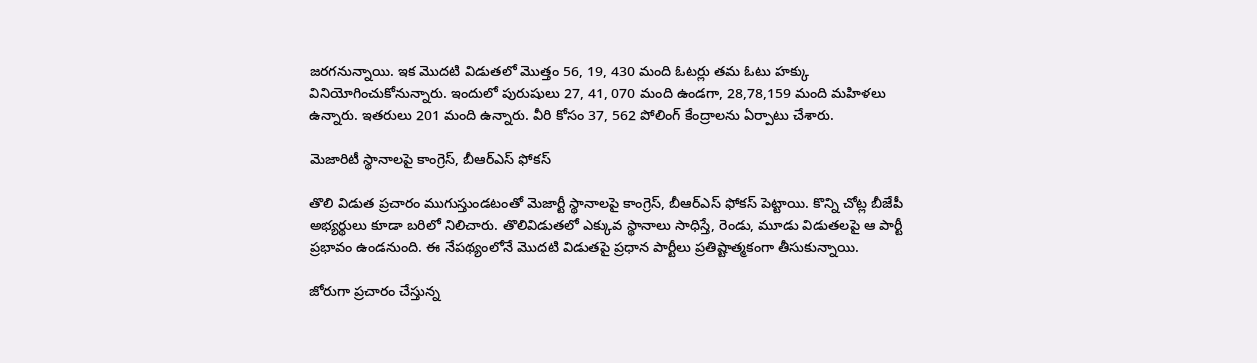జరగనున్నాయి. ఇక మొదటి విడుతలో మొత్తం 56, 19, 430 మంది ఓటర్లు తమ ఓటు హక్కు వినియోగించుకోనున్నారు. ఇందులో పురుషులు 27, 41, 070 మంది ఉండగా, 28,78,159 మంది మహిళలు ఉన్నారు. ఇతరులు 201 మంది ఉన్నారు. వీరి కోసం 37, 562 పోలింగ్ కేంద్రాలను ఏర్పాటు చేశారు.

మెజారిటీ స్థానాలపై కాంగ్రెస్, బీఆర్ఎస్ ఫోకస్

తొలి విడుత ప్రచారం ముగుస్తుండటంతో మెజార్టీ స్థానాలపై కాంగ్రెస్, బీఆర్ఎస్ ఫోకస్ పెట్టాయి. కొన్ని చోట్ల బీజేపీ అభ్యర్థులు కూడా బరిలో నిలిచారు. తొలివిడుతలో ఎక్కువ స్థానాలు సాధిస్తే, రెండు, మూడు విడుతలపై ఆ పార్టీ ప్రభావం ఉండనుంది. ఈ నేపథ్యంలోనే మొదటి విడుతపై ప్రధాన పార్టీలు ప్రతిష్టాత్మకంగా తీసుకున్నాయి.

జోరుగా ప్రచారం చేస్తున్న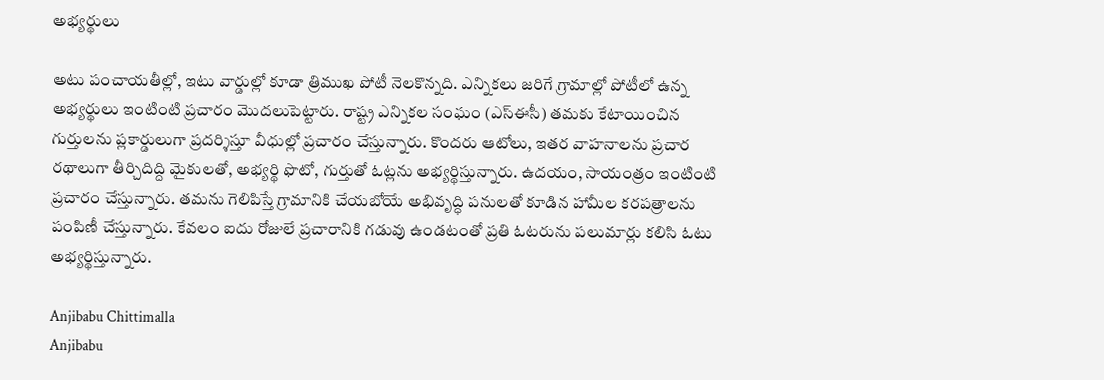అభ్యర్థులు

అటు పంచాయతీల్లో, ఇటు వార్డుల్లో కూడా త్రిముఖ పోటీ నెలకొన్నది. ఎన్నికలు జరిగే గ్రామాల్లో పోటీలో ఉన్న అభ్యర్థులు ఇంటింటి ప్రచారం మొదలుపెట్టారు. రాష్ట్ర ఎన్నికల సంఘం (ఎస్‌ఈసీ) తమకు కేటాయించిన గుర్తులను ప్లకార్డులుగా ప్రదర్శిస్తూ వీధుల్లో ప్రచారం చేస్తున్నారు. కొందరు ఆటోలు, ఇతర వాహనాలను ప్రచార రథాలుగా తీర్చిదిద్ది మైకులతో, అభ్యర్థి ఫొటో, గుర్తుతో ఓట్లను అభ్యర్థిస్తున్నారు. ఉదయం, సాయంత్రం ఇంటింటి ప్రచారం చేస్తున్నారు. తమను గెలిపిస్తే గ్రామానికి చేయబోయే అభివృద్ధి పనులతో కూడిన హామీల కరపత్రాలను పంపిణీ చేస్తున్నారు. కేవలం ఐదు రోజులే ప్రచారానికి గడువు ఉండటంతో ప్రతి ఓటరును పలుమార్లు కలిసి ఓటు అభ్యర్థిస్తున్నారు.

Anjibabu Chittimalla
Anjibabu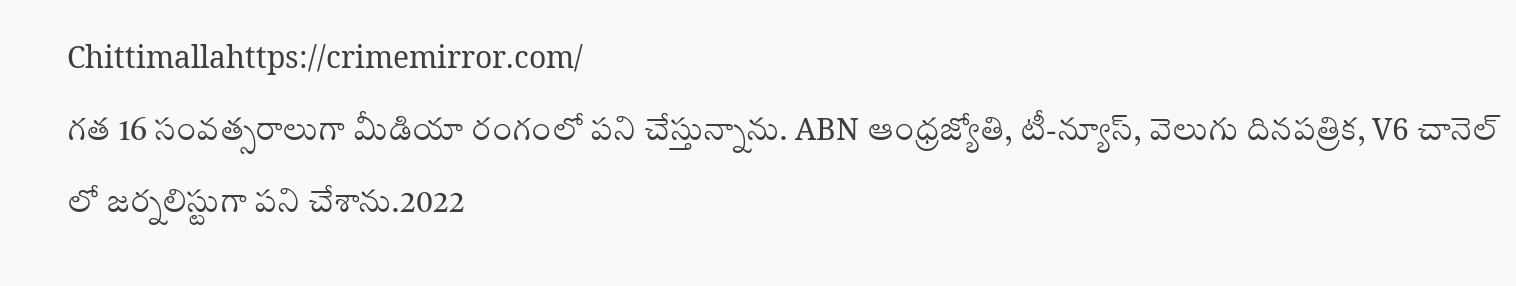Chittimallahttps://crimemirror.com/
గత 16 సంవత్సరాలుగా మీడియా రంగంలో పని చేస్తున్నాను. ABN ఆంధ్రజ్యోతి, టీ-న్యూస్‌, వెలుగు దినపత్రిక, V6 చానెల్ లో జర్నలిస్టుగా పని చేశాను.2022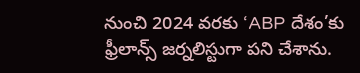నుంచి 2024 వరకు ‘ABP దేశం’కు ఫ్రీలాన్స్ జర్నలిస్టుగా పని చేశాను.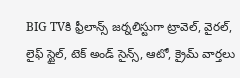BIG TVకి ఫ్రీలాన్స్ జర్నలిస్టుగా ట్రావెల్, వైరల్, లైఫ్ స్టైల్, టెక్ అండ్ సైన్స్, ఆటో, క్రైమ్ వార్తలు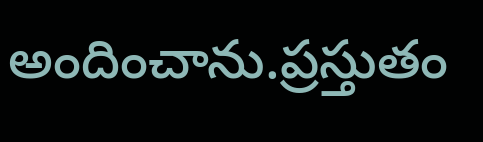అందించాను.ప్రస్తుతం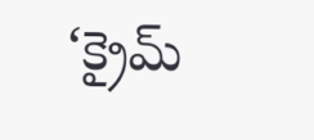‘క్రైమ్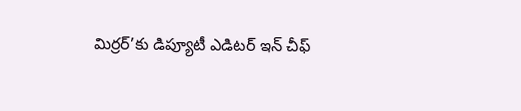మిర్రర్’కు డిప్యూటీ ఎడిటర్ ఇన్ చీఫ్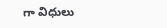గా విధులు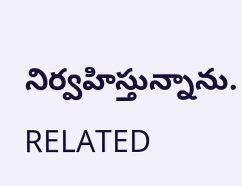నిర్వహిస్తున్నాను.
RELATED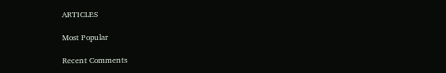ARTICLES

Most Popular

Recent Comments